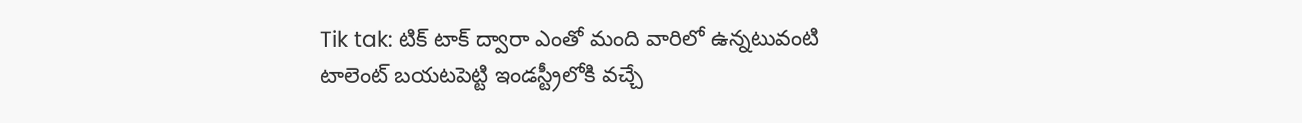Tik tak: టిక్ టాక్ ద్వారా ఎంతో మంది వారిలో ఉన్నటువంటి టాలెంట్ బయటపెట్టి ఇండస్ట్రీలోకి వచ్చే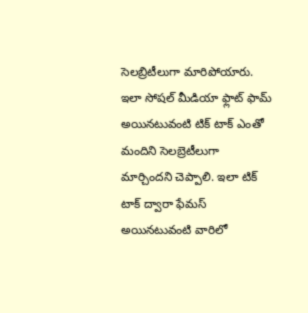సెలబ్రిటీలుగా మారిపోయారు. ఇలా సోషల్ మీడియా ఫ్లాట్ ఫామ్ అయినటువంటి టిక్ టాక్ ఎంతో మందిని సెలబ్రెటీలుగా మార్చిందని చెప్పాలి. ఇలా టిక్ టాక్ ద్వారా ఫేమస్ అయినటువంటి వారిలో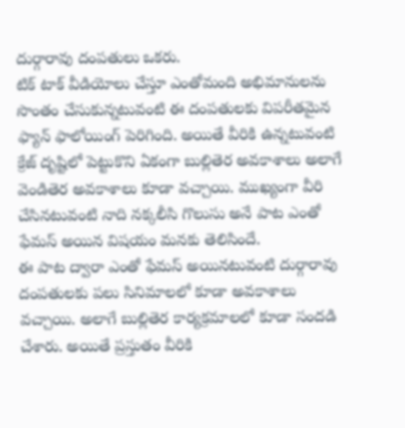దుర్గారావు దంపతులు ఒకరు.
టిక్ టాక్ వీడియోలు చేస్తూ ఎంతోమంది అభిమానులను సొంతం చేసుకున్నటువంటి ఈ దంపతులకు విపరీతమైన ఫ్యాన్ ఫాలోయింగ్ పెరిగింది. అయితే వీరికి ఉన్నటువంటి క్రేజ్ దృష్టిలో పెట్టుకొని ఏకంగా బుల్లితెర అవకాశాలు అలాగే వెండితెర అవకాశాలు కూడా వచ్చాయి. ముఖ్యంగా వీరి చేసినటువంటి నాది నక్కలీసి గొలుసు అనే పాట ఎంతో ఫేమస్ అయిన విషయం మనకు తెలిసిందే.
ఈ పాట ద్వారా ఎంతో ఫేమస్ అయినటువంటి దుర్గారావు దంపతులకు పలు సినిమాలలో కూడా అవకాశాలు వచ్చాయి. అలాగే బుల్లితెర కార్యక్రమాలలో కూడా సందడి చేశారు. అయితే ప్రస్తుతం వీరికి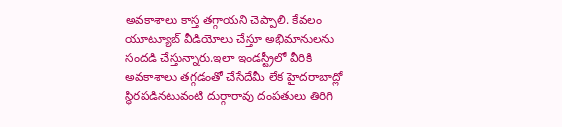అవకాశాలు కాస్త తగ్గాయని చెప్పాలి. కేవలం యూట్యూబ్ వీడియోలు చేస్తూ అభిమానులను సందడి చేస్తున్నారు.ఇలా ఇండస్ట్రీలో వీరికి అవకాశాలు తగ్గడంతో చేసేదేమీ లేక హైదరాబాద్లో స్థిరపడినటువంటి దుర్గారావు దంపతులు తిరిగి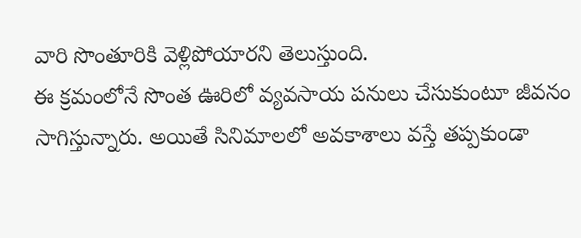వారి సొంతూరికి వెళ్లిపోయారని తెలుస్తుంది.
ఈ క్రమంలోనే సొంత ఊరిలో వ్యవసాయ పనులు చేసుకుంటూ జీవనం సాగిస్తున్నారు. అయితే సినిమాలలో అవకాశాలు వస్తే తప్పకుండా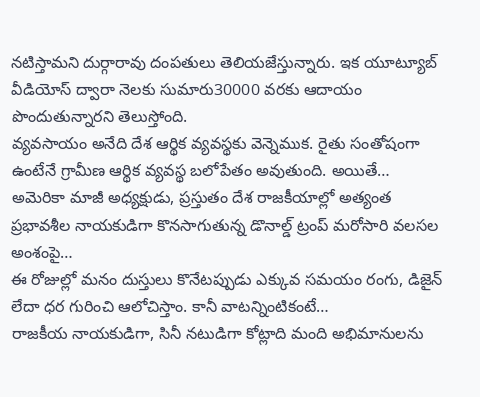నటిస్తామని దుర్గారావు దంపతులు తెలియజేస్తున్నారు. ఇక యూట్యూబ్ వీడియోస్ ద్వారా నెలకు సుమారు30000 వరకు ఆదాయం పొందుతున్నారని తెలుస్తోంది.
వ్యవసాయం అనేది దేశ ఆర్థిక వ్యవస్థకు వెన్నెముక. రైతు సంతోషంగా ఉంటేనే గ్రామీణ ఆర్థిక వ్యవస్థ బలోపేతం అవుతుంది. అయితే…
అమెరికా మాజీ అధ్యక్షుడు, ప్రస్తుతం దేశ రాజకీయాల్లో అత్యంత ప్రభావశీల నాయకుడిగా కొనసాగుతున్న డొనాల్డ్ ట్రంప్ మరోసారి వలసల అంశంపై…
ఈ రోజుల్లో మనం దుస్తులు కొనేటప్పుడు ఎక్కువ సమయం రంగు, డిజైన్ లేదా ధర గురించి ఆలోచిస్తాం. కానీ వాటన్నింటికంటే…
రాజకీయ నాయకుడిగా, సినీ నటుడిగా కోట్లాది మంది అభిమానులను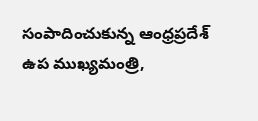సంపాదించుకున్న ఆంధ్రప్రదేశ్ ఉప ముఖ్యమంత్రి,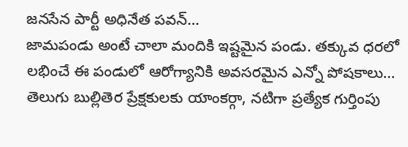జనసేన పార్టీ అధినేత పవన్…
జామపండు అంటే చాలా మందికి ఇష్టమైన పండు. తక్కువ ధరలో లభించే ఈ పండులో ఆరోగ్యానికి అవసరమైన ఎన్నో పోషకాలు…
తెలుగు బుల్లితెర ప్రేక్షకులకు యాంకర్గా, నటిగా ప్రత్యేక గుర్తింపు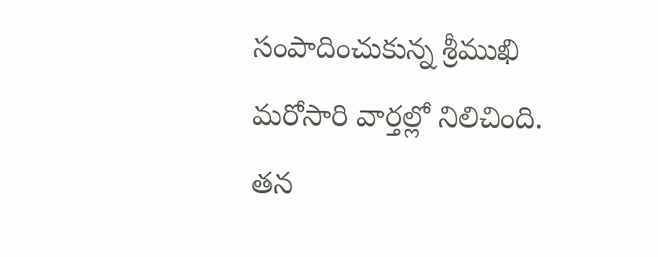సంపాదించుకున్న శ్రీముఖి మరోసారి వార్తల్లో నిలిచింది. తన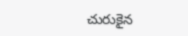చురుకైన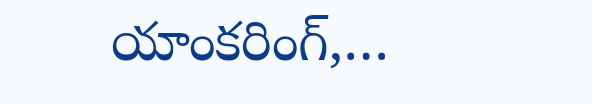యాంకరింగ్,…